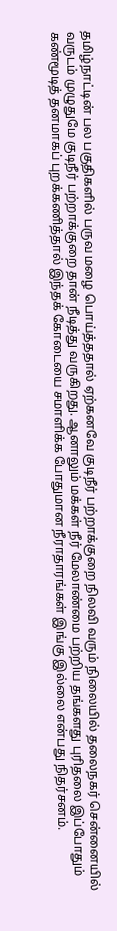தமிழ்நாட்டின் பல பகுதிகளில் பருவ மழை பொய்த்ததால் ஏற்கனவே குடிநீர் பற்றாக்குறை நிலவி வரும் நிலையில் தலைநகர் சென்னையில் வருடம் முழுதுமே குடிநீர் பற்றாக்குறை தான் நீடித்து வருகிறது. ஆனாலும் மக்கள் நீர் மேலாண்மை பற்றிய தங்களது புரிதலை இப்போதும் கண்மூடித் தனமாகப் புறக்கணித்தால் இந்தக் கோடையை சமாளிக்க போதுமான நீராதாரங்கள் இங்கு இல்லை என்பது நிதர்சனம்.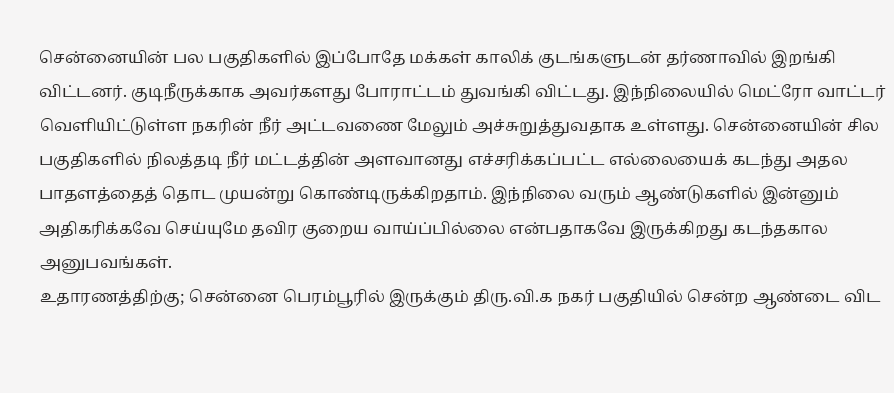சென்னையின் பல பகுதிகளில் இப்போதே மக்கள் காலிக் குடங்களுடன் தர்ணாவில் இறங்கி விட்டனர். குடிநீருக்காக அவர்களது போராட்டம் துவங்கி விட்டது. இந்நிலையில் மெட்ரோ வாட்டர் வெளியிட்டுள்ள நகரின் நீர் அட்டவணை மேலும் அச்சுறுத்துவதாக உள்ளது. சென்னையின் சில பகுதிகளில் நிலத்தடி நீர் மட்டத்தின் அளவானது எச்சரிக்கப்பட்ட எல்லையைக் கடந்து அதல பாதளத்தைத் தொட முயன்று கொண்டிருக்கிறதாம். இந்நிலை வரும் ஆண்டுகளில் இன்னும் அதிகரிக்கவே செய்யுமே தவிர குறைய வாய்ப்பில்லை என்பதாகவே இருக்கிறது கடந்தகால அனுபவங்கள்.
உதாரணத்திற்கு; சென்னை பெரம்பூரில் இருக்கும் திரு.வி.க நகர் பகுதியில் சென்ற ஆண்டை விட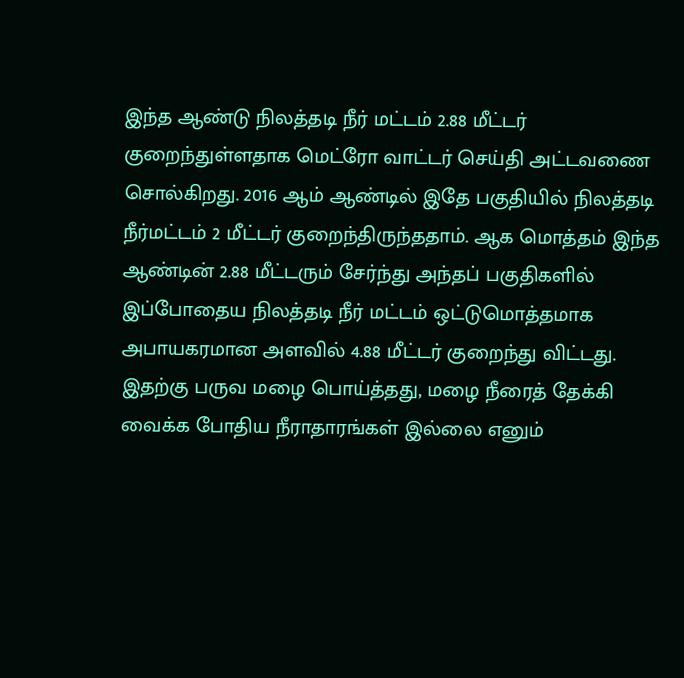இந்த ஆண்டு நிலத்தடி நீர் மட்டம் 2.88 மீட்டர் குறைந்துள்ளதாக மெட்ரோ வாட்டர் செய்தி அட்டவணை சொல்கிறது. 2016 ஆம் ஆண்டில் இதே பகுதியில் நிலத்தடி நீர்மட்டம் 2 மீட்டர் குறைந்திருந்ததாம். ஆக மொத்தம் இந்த ஆண்டின் 2.88 மீட்டரும் சேர்ந்து அந்தப் பகுதிகளில் இப்போதைய நிலத்தடி நீர் மட்டம் ஒட்டுமொத்தமாக அபாயகரமான அளவில் 4.88 மீட்டர் குறைந்து விட்டது. இதற்கு பருவ மழை பொய்த்தது, மழை நீரைத் தேக்கி வைக்க போதிய நீராதாரங்கள் இல்லை எனும்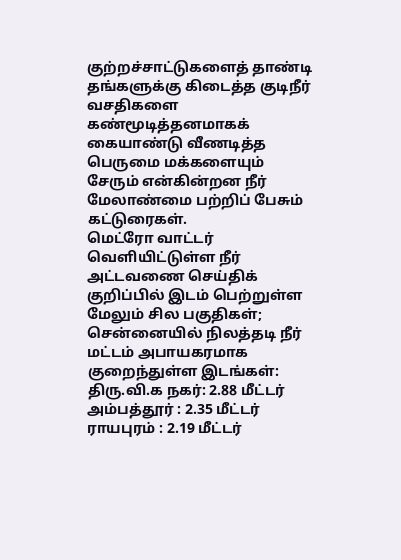குற்றச்சாட்டுகளைத் தாண்டி தங்களுக்கு கிடைத்த குடிநீர் வசதிகளை கண்மூடித்தனமாகக் கையாண்டு வீணடித்த பெருமை மக்களையும் சேரும் என்கின்றன நீர் மேலாண்மை பற்றிப் பேசும் கட்டுரைகள்.
மெட்ரோ வாட்டர் வெளியிட்டுள்ள நீர் அட்டவணை செய்திக் குறிப்பில் இடம் பெற்றுள்ள மேலும் சில பகுதிகள்;
சென்னையில் நிலத்தடி நீர் மட்டம் அபாயகரமாக குறைந்துள்ள இடங்கள்:
திரு.வி.க நகர்: 2.88 மீட்டர்
அம்பத்தூர் : 2.35 மீட்டர்
ராயபுரம் : 2.19 மீட்டர்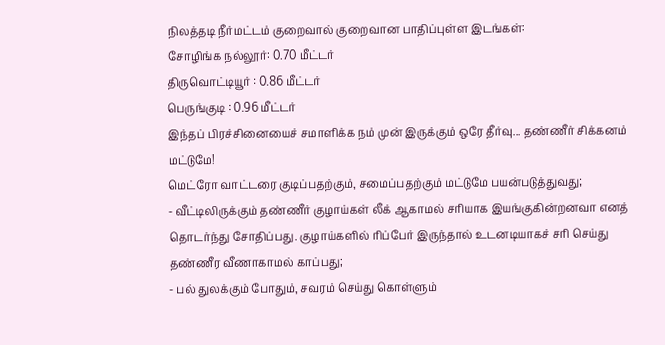நிலத்தடி நீர்மட்டம் குறைவால் குறைவான பாதிப்புள்ள இடங்கள்:
சோழிங்க நல்லூர்: 0.70 மீட்டர்
திருவொட்டியூர் : 0.86 மீட்டர்
பெருங்குடி : 0.96 மீட்டர்
இந்தப் பிரச்சினையைச் சமாளிக்க நம் முன் இருக்கும் ஒரே தீர்வு... தண்ணீர் சிக்கனம் மட்டுமே!
மெட்ரோ வாட்டரை குடிப்பதற்கும், சமைப்பதற்கும் மட்டுமே பயன்படுத்துவது;
- வீட்டிலிருக்கும் தண்ணீர் குழாய்கள் லீக் ஆகாமல் சரியாக இயங்குகின்றனவா எனத் தொடர்ந்து சோதிப்பது. குழாய்களில் ரிப்பேர் இருந்தால் உடனடியாகச் சரி செய்து தண்ணீர வீணாகாமல் காப்பது;
- பல் துலக்கும் போதும், சவரம் செய்து கொள்ளும்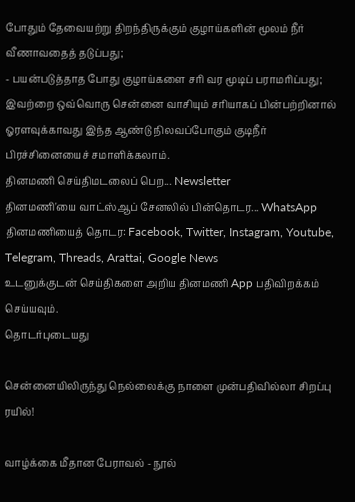போதும் தேவையற்று திறந்திருக்கும் குழாய்களின் மூலம் நீர் வீணாவதைத் தடுப்பது;
- பயன்படுத்தாத போது குழாய்களை சரி வர மூடிப் பராமரிப்பது;
இவற்றை ஒவ்வொரு சென்னை வாசியும் சரியாகப் பின்பற்றினால் ஓரளவுக்காவது இந்த ஆண்டு நிலவப்போகும் குடிநீர் பிரச்சினையைச் சமாளிக்கலாம்.
தினமணி செய்திமடலைப் பெற... Newsletter
தினமணி'யை வாட்ஸ்ஆப் சேனலில் பின்தொடர... WhatsApp
தினமணியைத் தொடர: Facebook, Twitter, Instagram, Youtube, Telegram, Threads, Arattai, Google News
உடனுக்குடன் செய்திகளை அறிய தினமணி App பதிவிறக்கம் செய்யவும்.
தொடர்புடையது

சென்னையிலிருந்து நெல்லைக்கு நாளை முன்பதிவில்லா சிறப்பு ரயில்!

வாழ்க்கை மீதான பேராவல் - நூல்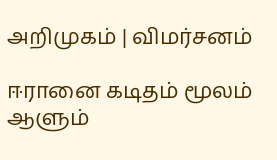அறிமுகம் | விமர்சனம்

ஈரானை கடிதம் மூலம் ஆளும்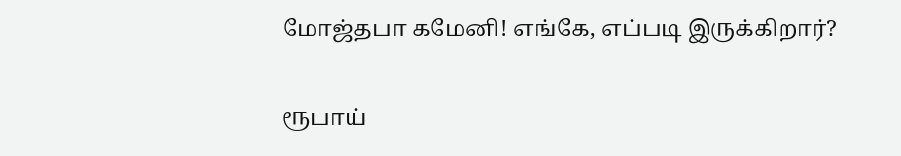மோஜ்தபா கமேனி! எங்கே, எப்படி இருக்கிறார்?

ரூபாய்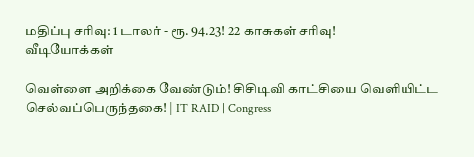மதிப்பு சரிவு: 1 டாலர் - ரூ. 94.23! 22 காசுகள் சரிவு!
வீடியோக்கள்

வெள்ளை அறிக்கை வேண்டும்! சிசிடிவி காட்சியை வெளியிட்ட செல்வப்பெருந்தகை! | IT RAID | Congress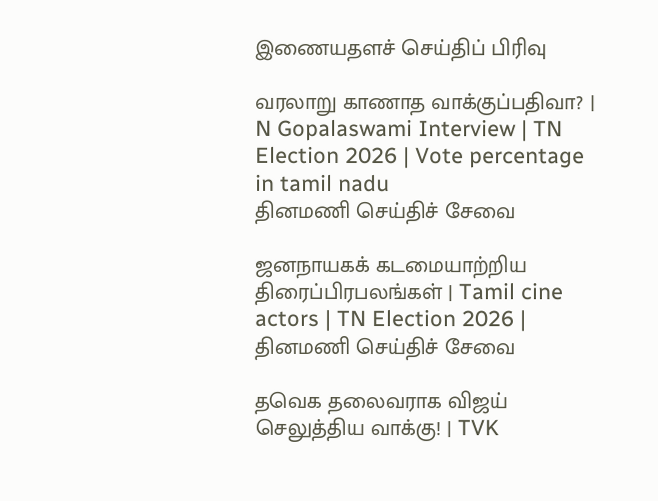இணையதளச் செய்திப் பிரிவு

வரலாறு காணாத வாக்குப்பதிவா? | N Gopalaswami Interview | TN Election 2026 | Vote percentage in tamil nadu
தினமணி செய்திச் சேவை

ஜனநாயகக் கடமையாற்றிய திரைப்பிரபலங்கள் | Tamil cine actors | TN Election 2026 |
தினமணி செய்திச் சேவை

தவெக தலைவராக விஜய் செலுத்திய வாக்கு! | TVK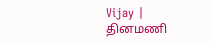Vijay |
தினமணி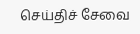செய்திச் சேவை